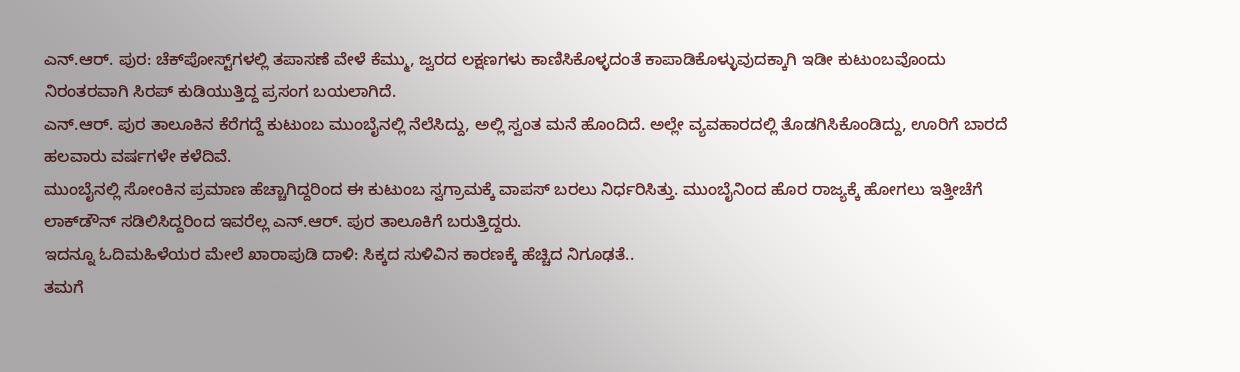ಎನ್.ಆರ್. ಪುರ: ಚೆಕ್‌ಪೋಸ್ಟ್‌ಗಳಲ್ಲಿ ತಪಾಸಣೆ ವೇಳೆ ಕೆಮ್ಮು, ಜ್ವರದ ಲಕ್ಷಣಗಳು ಕಾಣಿಸಿಕೊಳ್ಳದಂತೆ ಕಾಪಾಡಿಕೊಳ್ಳುವುದಕ್ಕಾಗಿ ಇಡೀ ಕುಟುಂಬವೊಂದು ನಿರಂತರವಾಗಿ ಸಿರಪ್ ಕುಡಿಯುತ್ತಿದ್ದ ಪ್ರಸಂಗ ಬಯಲಾಗಿದೆ.
ಎನ್.ಆರ್. ಪುರ ತಾಲೂಕಿನ ಕೆರೆಗದ್ದೆ ಕುಟುಂಬ ಮುಂಬೈನಲ್ಲಿ ನೆಲೆಸಿದ್ದು, ಅಲ್ಲಿ ಸ್ವಂತ ಮನೆ ಹೊಂದಿದೆ. ಅಲ್ಲೇ ವ್ಯವಹಾರದಲ್ಲಿ ತೊಡಗಿಸಿಕೊಂಡಿದ್ದು, ಊರಿಗೆ ಬಾರದೆ ಹಲವಾರು ವರ್ಷಗಳೇ ಕಳೆದಿವೆ.
ಮುಂಬೈನಲ್ಲಿ ಸೋಂಕಿನ ಪ್ರಮಾಣ ಹೆಚ್ಚಾಗಿದ್ದರಿಂದ ಈ ಕುಟುಂಬ ಸ್ವಗ್ರಾಮಕ್ಕೆ ವಾಪಸ್ ಬರಲು ನಿರ್ಧರಿಸಿತ್ತು. ಮುಂಬೈನಿಂದ ಹೊರ ರಾಜ್ಯಕ್ಕೆ ಹೋಗಲು ಇತ್ತೀಚೆಗೆ ಲಾಕ್‌ಡೌನ್ ಸಡಿಲಿಸಿದ್ದರಿಂದ ಇವರೆಲ್ಲ ಎನ್.ಆರ್. ಪುರ ತಾಲೂಕಿಗೆ ಬರುತ್ತಿದ್ದರು.
ಇದನ್ನೂ ಓದಿಮಹಿಳೆಯರ ಮೇಲೆ ಖಾರಾಪುಡಿ ದಾಳಿ: ಸಿಕ್ಕದ ಸುಳಿವಿನ ಕಾರಣಕ್ಕೆ ಹೆಚ್ಚಿದ ನಿಗೂಢತೆ..
ತಮಗೆ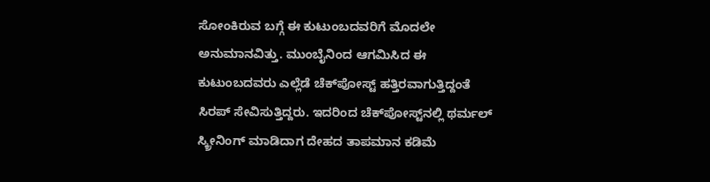ಸೋಂಕಿರುವ ಬಗ್ಗೆ ಈ ಕುಟುಂಬದವರಿಗೆ ಮೊದಲೇ ಅನುಮಾನವಿತ್ತು. ಮುಂಬೈನಿಂದ ಆಗಮಿಸಿದ ಈ ಕುಟುಂಬದವರು ಎಲ್ಲೆಡೆ ಚೆಕ್‌ಪೋಸ್ಟ್ ಹತ್ತಿರವಾಗುತ್ತಿದ್ದಂತೆ ಸಿರಪ್ ಸೇವಿಸುತ್ತಿದ್ದರು. ಇದರಿಂದ ಚೆಕ್‌ಪೋಸ್ಟ್‌ನಲ್ಲಿ ಥರ್ಮಲ್ ಸ್ಕ್ರೀನಿಂಗ್ ಮಾಡಿದಾಗ ದೇಹದ ತಾಪಮಾನ ಕಡಿಮೆ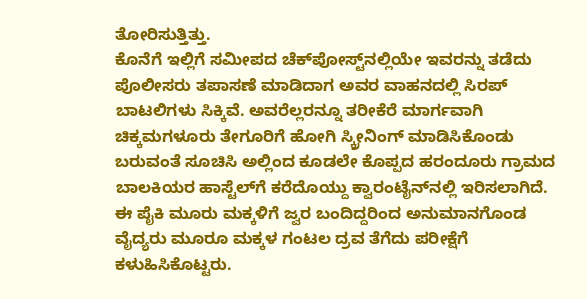ತೋರಿಸುತ್ತಿತ್ತು.
ಕೊನೆಗೆ ಇಲ್ಲಿಗೆ ಸಮೀಪದ ಚೆಕ್‌ಪೋಸ್ಟ್‌ನಲ್ಲಿಯೇ ಇವರನ್ನು ತಡೆದು ಪೊಲೀಸರು ತಪಾಸಣೆ ಮಾಡಿದಾಗ ಅವರ ವಾಹನದಲ್ಲಿ ಸಿರಪ್ ಬಾಟಲಿಗಳು ಸಿಕ್ಕಿವೆ. ಅವರೆಲ್ಲರನ್ನೂ ತರೀಕೆರೆ ಮಾರ್ಗವಾಗಿ ಚಿಕ್ಕಮಗಳೂರು ತೇಗೂರಿಗೆ ಹೋಗಿ ಸ್ಕ್ರೀನಿಂಗ್ ಮಾಡಿಸಿಕೊಂಡು ಬರುವಂತೆ ಸೂಚಿಸಿ ಅಲ್ಲಿಂದ ಕೂಡಲೇ ಕೊಪ್ಪದ ಹರಂದೂರು ಗ್ರಾಮದ ಬಾಲಕಿಯರ ಹಾಸ್ಟೆಲ್‌ಗೆ ಕರೆದೊಯ್ದು ಕ್ವಾರಂಟೈನ್‌ನಲ್ಲಿ ಇರಿಸಲಾಗಿದೆ.
ಈ ಪೈಕಿ ಮೂರು ಮಕ್ಕಳಿಗೆ ಜ್ವರ ಬಂದಿದ್ದರಿಂದ ಅನುಮಾನಗೊಂಡ ವೈದ್ಯರು ಮೂರೂ ಮಕ್ಕಳ ಗಂಟಲ ದ್ರವ ತೆಗೆದು ಪರೀಕ್ಷೆಗೆ ಕಳುಹಿಸಿಕೊಟ್ಟರು.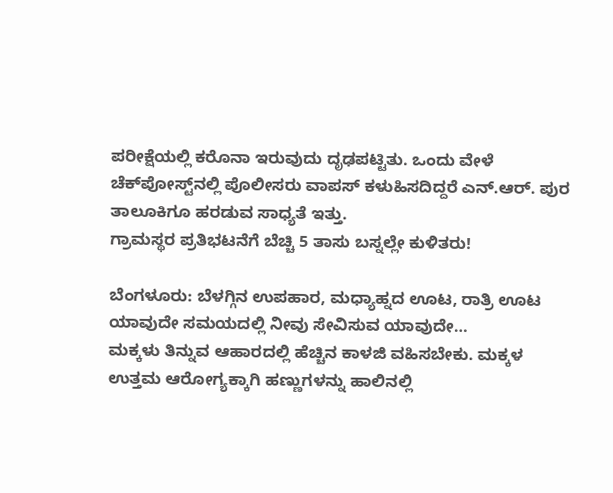ಪರೀಕ್ಷೆಯಲ್ಲಿ ಕರೊನಾ ಇರುವುದು ದೃಢಪಟ್ಟಿತು. ಒಂದು ವೇಳೆ ಚೆಕ್‌ಪೋಸ್ಟ್‌ನಲ್ಲಿ ಪೊಲೀಸರು ವಾಪಸ್ ಕಳುಹಿಸದಿದ್ದರೆ ಎನ್.ಆರ್. ಪುರ ತಾಲೂಕಿಗೂ ಹರಡುವ ಸಾಧ್ಯತೆ ಇತ್ತು.
ಗ್ರಾಮಸ್ಥರ ಪ್ರತಿಭಟನೆಗೆ ಬೆಚ್ಚಿ 5 ತಾಸು ಬಸ್ನಲ್ಲೇ ಕುಳಿತರು!

ಬೆಂಗಳೂರು: ಬೆಳಗ್ಗಿನ ಉಪಹಾರ, ಮಧ್ಯಾಹ್ನದ ಊಟ, ರಾತ್ರಿ ಊಟ ಯಾವುದೇ ಸಮಯದಲ್ಲಿ ನೀವು ಸೇವಿಸುವ ಯಾವುದೇ…
ಮಕ್ಕಳು ತಿನ್ನುವ ಆಹಾರದಲ್ಲಿ ಹೆಚ್ಚಿನ ಕಾಳಜಿ ವಹಿಸಬೇಕು. ಮಕ್ಕಳ ಉತ್ತಮ ಆರೋಗ್ಯಕ್ಕಾಗಿ ಹಣ್ಣುಗಳನ್ನು ಹಾಲಿನಲ್ಲಿ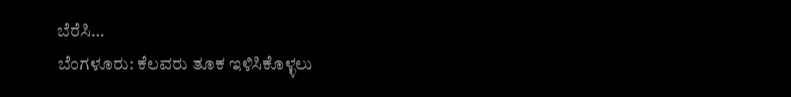ಬೆರೆಸಿ…
ಬೆಂಗಳೂರು: ಕೆಲವರು ತೂಕ ಇಳಿಸಿಕೊಳ್ಳಲು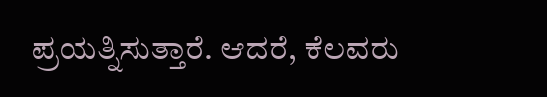ಪ್ರಯತ್ನಿಸುತ್ತಾರೆ. ಆದರೆ, ಕೆಲವರು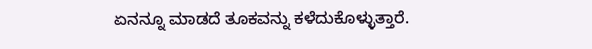ಏನನ್ನೂ ಮಾಡದೆ ತೂಕವನ್ನು ಕಳೆದುಕೊಳ್ಳುತ್ತಾರೆ.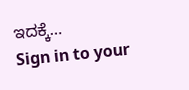ಇದಕ್ಕೆ…
Sign in to your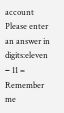account
Please enter an answer in digits:eleven − 11 =
Remember me